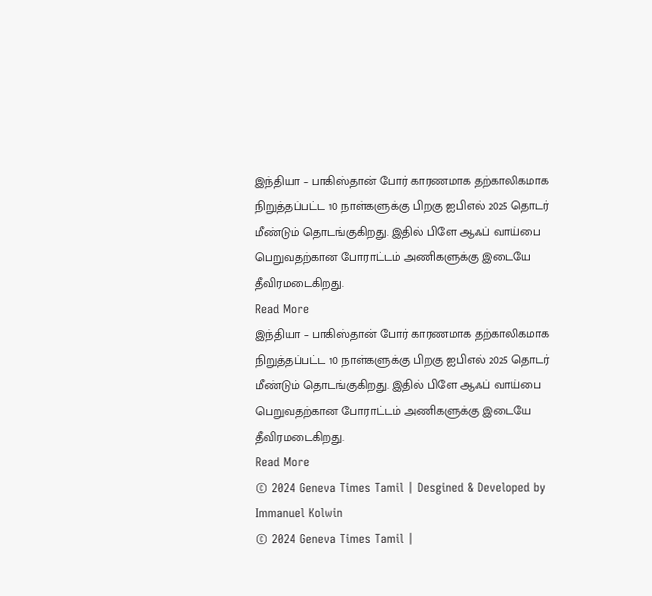இந்தியா – பாகிஸ்தான் போர் காரணமாக தற்காலிகமாக நிறுத்தப்பட்ட 10 நாள்களுக்கு பிறகு ஐபிஎல் 2025 தொடர் மீண்டும் தொடங்குகிறது. இதில் பிளே ஆஃப் வாய்பை பெறுவதற்கான போராட்டம் அணிகளுக்கு இடையே தீவிரமடைகிறது.
Read More
இந்தியா – பாகிஸ்தான் போர் காரணமாக தற்காலிகமாக நிறுத்தப்பட்ட 10 நாள்களுக்கு பிறகு ஐபிஎல் 2025 தொடர் மீண்டும் தொடங்குகிறது. இதில் பிளே ஆஃப் வாய்பை பெறுவதற்கான போராட்டம் அணிகளுக்கு இடையே தீவிரமடைகிறது.
Read More
© 2024 Geneva Times Tamil | Desgined & Developed by Immanuel Kolwin
© 2024 Geneva Times Tamil |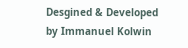Desgined & Developed by Immanuel Kolwin